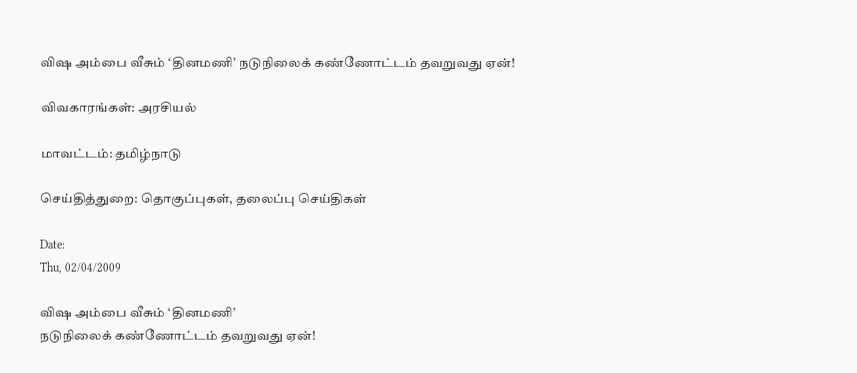விஷ அம்பை வீசும் ‘தினமணி’ நடுநிலைக் கண்ணோட்டம் தவறுவது ஏன்!

விவகாரங்கள்: அரசியல்

மாவட்டம்: தமிழ்நாடு

செய்தித்துறை: தொகுப்புகள், தலைப்பு செய்திகள்

Date:
Thu, 02/04/2009

விஷ அம்பை வீசும் ‘தினமணி’
நடுநிலைக் கண்ணோட்டம் தவறுவது ஏன்!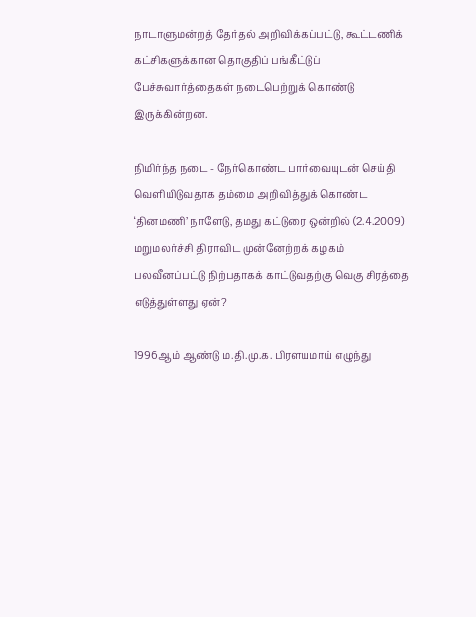நாடாளுமன்றத் தேர்தல் அறிவிக்கப்பட்டு, கூட்டணிக் கட்சிகளுக்கான தொகுதிப் பங்கீட்டுப் பேச்சுவார்த்தைகள் நடைபெற்றுக் கொண்டு இருக்கின்றன.

நிமிர்ந்த நடை - நேர்கொண்ட பார்வையுடன் செய்தி வெளியிடுவதாக தம்மை அறிவித்துக் கொண்ட ‘தினமணி’ நாளேடு, தமது கட்டுரை ஒன்றில் (2.4.2009) மறுமலர்ச்சி திராவிட முன்னேற்றக் கழகம் பலவீனப்பட்டு நிற்பதாகக் காட்டுவதற்கு வெகு சிரத்தை எடுத்துள்ளது ஏன்?

1996ஆம் ஆண்டு ம.தி.மு.க. பிரளயமாய் எழுந்து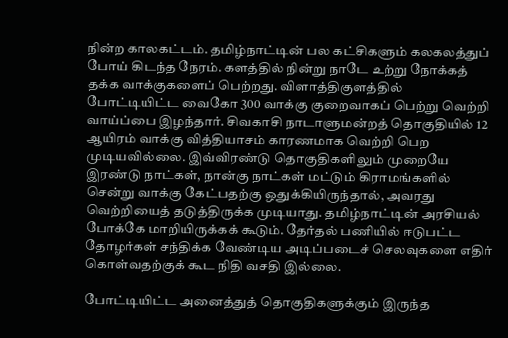நின்ற காலகட்டம். தமிழ்நாட்டின் பல கட்சிகளும் கலகலத்துப் போய் கிடந்த நேரம். களத்தில் நின்று நாடே உற்று நோக்கத் தக்க வாக்குகளைப் பெற்றது. விளாத்திகுளத்தில் போட்டியிட்ட வைகோ 300 வாக்கு குறைவாகப் பெற்று வெற்றி வாய்ப்பை இழந்தார். சிவகாசி நாடாளுமன்றத் தொகுதியில் 12 ஆயிரம் வாக்கு வித்தியாசம் காரணமாக வெற்றி பெற முடியவில்லை. இவ்விரண்டு தொகுதிகளிலும் முறையே இரண்டு நாட்கள், நான்கு நாட்கள் மட்டும் கிராமங்களில் சென்று வாக்கு கேட்பதற்கு ஒதுக்கியிருந்தால், அவரது வெற்றியைத் தடுத்திருக்க முடியாது. தமிழ்நாட்டின் அரசியல் போக்கே மாறியிருக்கக் கூடும். தேர்தல் பணியில் ஈடுபட்ட தோழர்கள் சந்திக்க வேண்டிய அடிப்படைச் செலவுகளை எதிர் கொள்வதற்குக் கூட நிதி வசதி இல்லை.

போட்டியிட்ட அனைத்துத் தொகுதிகளுக்கும் இருந்த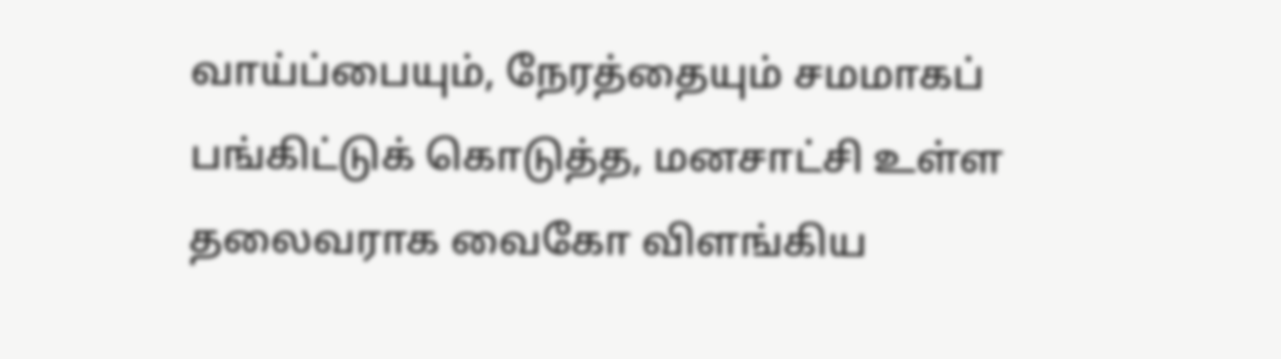வாய்ப்பையும், நேரத்தையும் சமமாகப் பங்கிட்டுக் கொடுத்த, மனசாட்சி உள்ள தலைவராக வைகோ விளங்கிய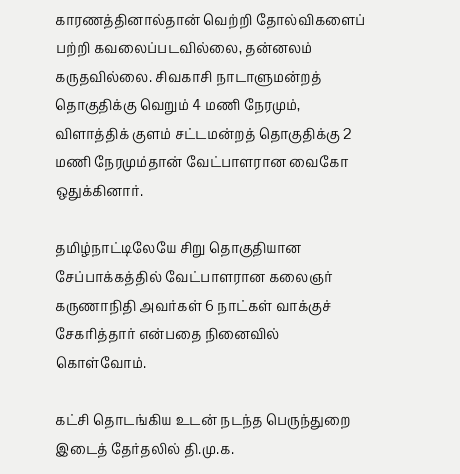காரணத்தினால்தான் வெற்றி தோல்விகளைப் பற்றி கவலைப்படவில்லை, தன்னலம் கருதவில்லை. சிவகாசி நாடாளுமன்றத் தொகுதிக்கு வெறும் 4 மணி நேரமும், விளாத்திக் குளம் சட்டமன்றத் தொகுதிக்கு 2 மணி நேரமும்தான் வேட்பாளரான வைகோ ஒதுக்கினார்.

தமிழ்நாட்டிலேயே சிறு தொகுதியான சேப்பாக்கத்தில் வேட்பாளரான கலைஞர் கருணாநிதி அவர்கள் 6 நாட்கள் வாக்குச் சேகரித்தார் என்பதை நினைவில் கொள்வோம்.

கட்சி தொடங்கிய உடன் நடந்த பெருந்துறை இடைத் தேர்தலில் தி.மு.க.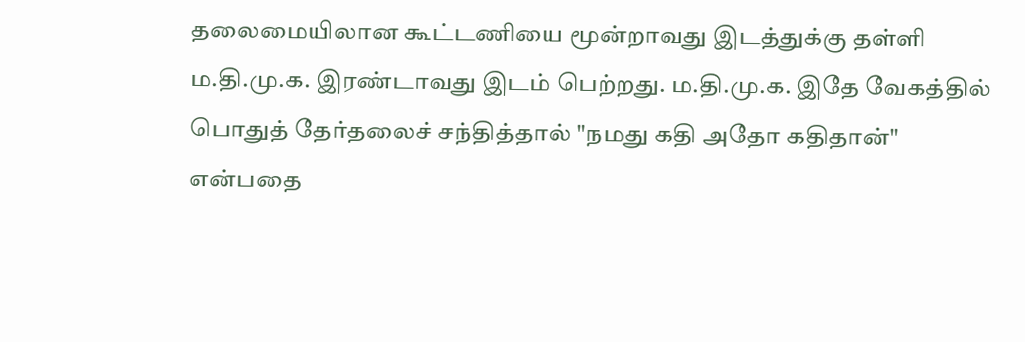தலைமையிலான கூட்டணியை மூன்றாவது இடத்துக்கு தள்ளி ம.தி.மு.க. இரண்டாவது இடம் பெற்றது. ம.தி.மு.க. இதே வேகத்தில் பொதுத் தேர்தலைச் சந்தித்தால் "நமது கதி அதோ கதிதான்" என்பதை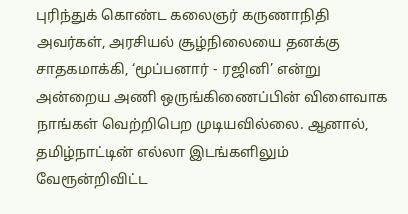புரிந்துக் கொண்ட கலைஞர் கருணாநிதி அவர்கள், அரசியல் சூழ்நிலையை தனக்கு சாதகமாக்கி, ‘மூப்பனார் - ரஜினி’ என்று அன்றைய அணி ஒருங்கிணைப்பின் விளைவாக நாங்கள் வெற்றிபெற முடியவில்லை. ஆனால், தமிழ்நாட்டின் எல்லா இடங்களிலும் வேரூன்றிவிட்ட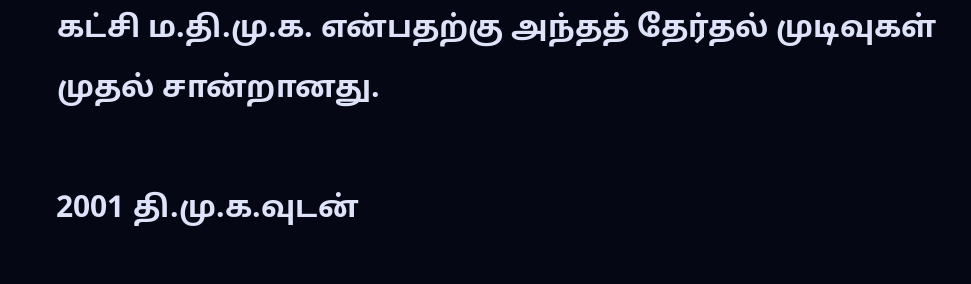கட்சி ம.தி.மு.க. என்பதற்கு அந்தத் தேர்தல் முடிவுகள் முதல் சான்றானது.

2001 தி.மு.க.வுடன்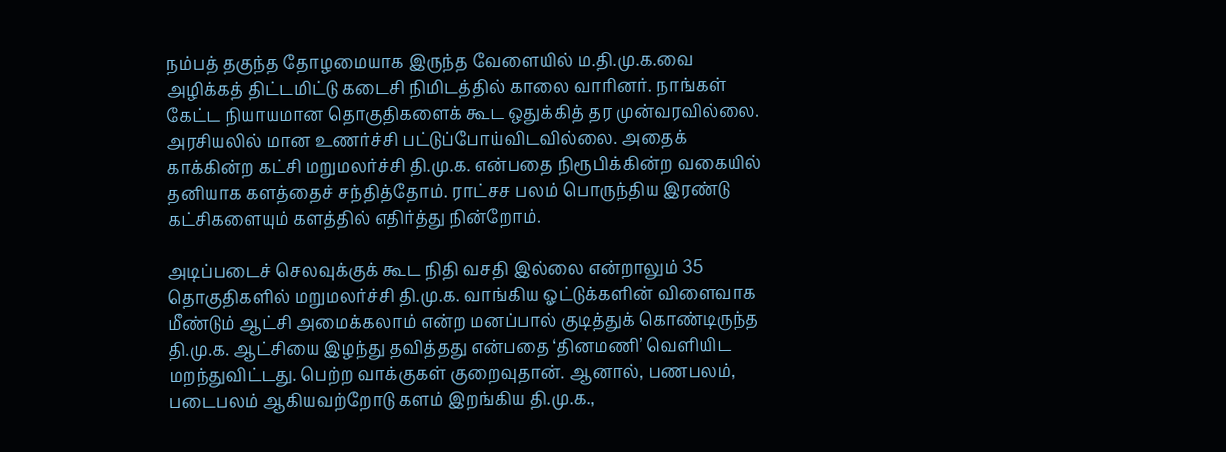நம்பத் தகுந்த தோழமையாக இருந்த வேளையில் ம.தி.மு.க.வை அழிக்கத் திட்டமிட்டு கடைசி நிமிடத்தில் காலை வாரினர். நாங்கள் கேட்ட நியாயமான தொகுதிகளைக் கூட ஒதுக்கித் தர முன்வரவில்லை. அரசியலில் மான உணர்ச்சி பட்டுப்போய்விடவில்லை. அதைக் காக்கின்ற கட்சி மறுமலர்ச்சி தி.மு.க. என்பதை நிரூபிக்கின்ற வகையில் தனியாக களத்தைச் சந்தித்தோம். ராட்சச பலம் பொருந்திய இரண்டு கட்சிகளையும் களத்தில் எதிர்த்து நின்றோம்.

அடிப்படைச் செலவுக்குக் கூட நிதி வசதி இல்லை என்றாலும் 35 தொகுதிகளில் மறுமலர்ச்சி தி.மு.க. வாங்கிய ஓட்டுக்களின் விளைவாக மீண்டும் ஆட்சி அமைக்கலாம் என்ற மனப்பால் குடித்துக் கொண்டிருந்த தி.மு.க. ஆட்சியை இழந்து தவித்தது என்பதை ‘தினமணி’ வெளியிட மறந்துவிட்டது. பெற்ற வாக்குகள் குறைவுதான். ஆனால், பணபலம், படைபலம் ஆகியவற்றோடு களம் இறங்கிய தி.மு.க.,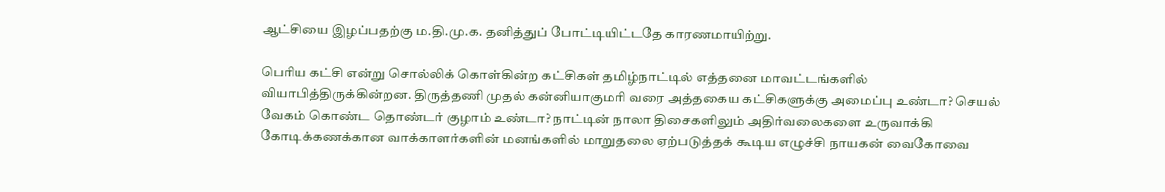ஆட்சியை இழப்பதற்கு ம.தி.மு.க. தனித்துப் போட்டியிட்டதே காரணமாயிற்று.

பெரிய கட்சி என்று சொல்லிக் கொள்கின்ற கட்சிகள் தமிழ்நாட்டில் எத்தனை மாவட்டங்களில் வியாபித்திருக்கின்றன. திருத்தணி முதல் கன்னியாகுமரி வரை அத்தகைய கட்சிகளுக்கு அமைப்பு உண்டா? செயல் வேகம் கொண்ட தொண்டர் குழாம் உண்டா? நாட்டின் நாலா திசைகளிலும் அதிர்வலைகளை உருவாக்கி கோடிக்கணக்கான வாக்காளர்களின் மனங்களில் மாறுதலை ஏற்படுத்தக் கூடிய எழுச்சி நாயகன் வைகோவை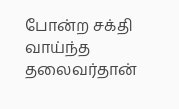போன்ற சக்தி வாய்ந்த தலைவர்தான்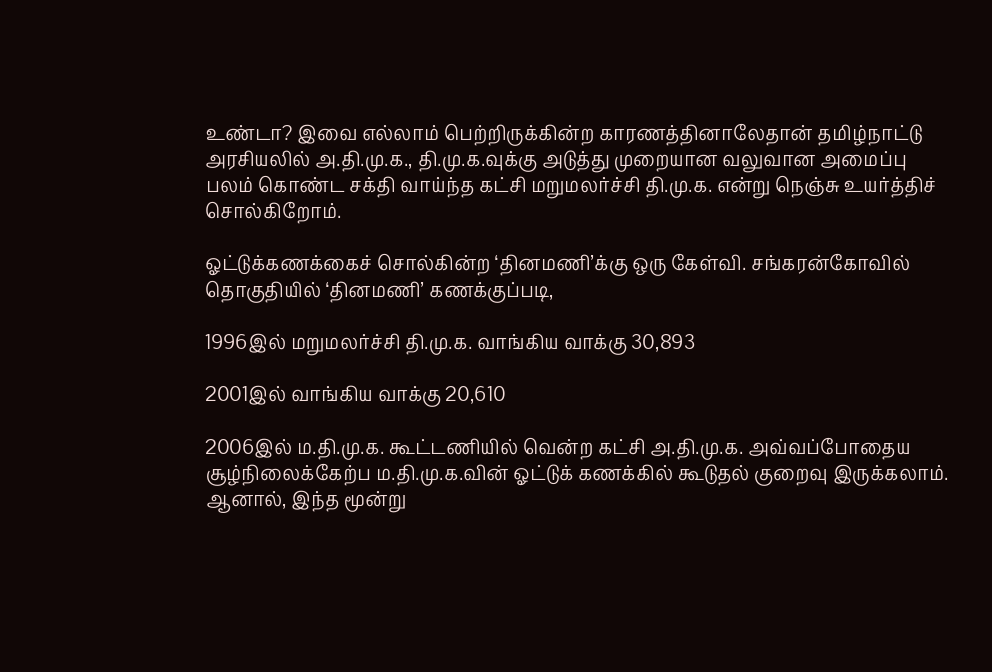உண்டா? இவை எல்லாம் பெற்றிருக்கின்ற காரணத்தினாலேதான் தமிழ்நாட்டு அரசியலில் அ.தி.மு.க., தி.மு.க.வுக்கு அடுத்து முறையான வலுவான அமைப்பு பலம் கொண்ட சக்தி வாய்ந்த கட்சி மறுமலர்ச்சி தி.மு.க. என்று நெஞ்சு உயர்த்திச் சொல்கிறோம்.

ஓட்டுக்கணக்கைச் சொல்கின்ற ‘தினமணி’க்கு ஒரு கேள்வி. சங்கரன்கோவில் தொகுதியில் ‘தினமணி’ கணக்குப்படி,

1996இல் மறுமலர்ச்சி தி.மு.க. வாங்கிய வாக்கு 30,893

2001இல் வாங்கிய வாக்கு 20,610

2006இல் ம.தி.மு.க. கூட்டணியில் வென்ற கட்சி அ.தி.மு.க. அவ்வப்போதைய சூழ்நிலைக்கேற்ப ம.தி.மு.க.வின் ஓட்டுக் கணக்கில் கூடுதல் குறைவு இருக்கலாம். ஆனால், இந்த மூன்று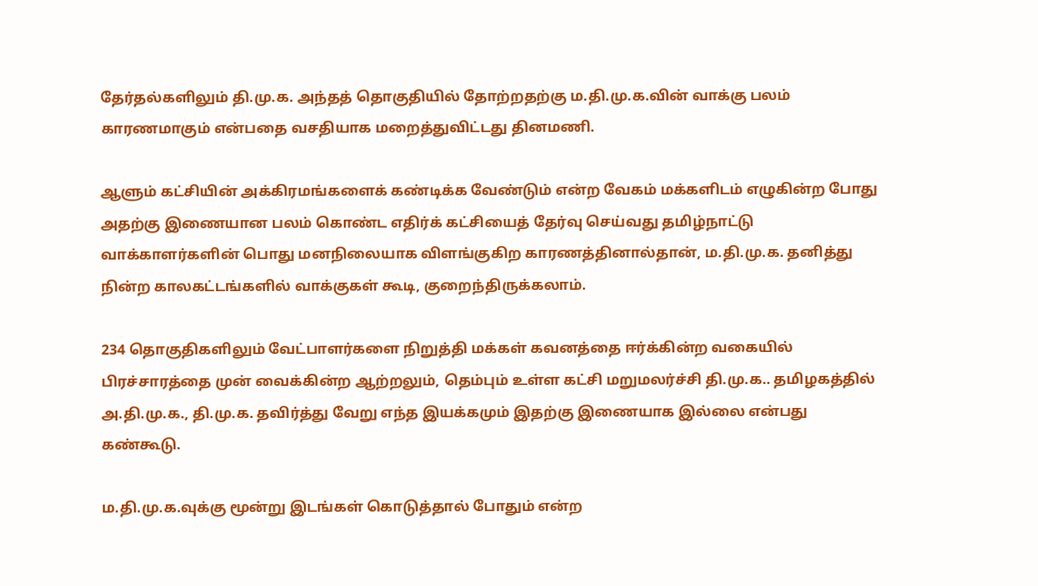தேர்தல்களிலும் தி.மு.க. அந்தத் தொகுதியில் தோற்றதற்கு ம.தி.மு.க.வின் வாக்கு பலம் காரணமாகும் என்பதை வசதியாக மறைத்துவிட்டது தினமணி.

ஆளும் கட்சியின் அக்கிரமங்களைக் கண்டிக்க வேண்டும் என்ற வேகம் மக்களிடம் எழுகின்ற போது அதற்கு இணையான பலம் கொண்ட எதிர்க் கட்சியைத் தேர்வு செய்வது தமிழ்நாட்டு வாக்காளர்களின் பொது மனநிலையாக விளங்குகிற காரணத்தினால்தான், ம.தி.மு.க. தனித்து நின்ற காலகட்டங்களில் வாக்குகள் கூடி, குறைந்திருக்கலாம்.

234 தொகுதிகளிலும் வேட்பாளர்களை நிறுத்தி மக்கள் கவனத்தை ஈர்க்கின்ற வகையில் பிரச்சாரத்தை முன் வைக்கின்ற ஆற்றலும், தெம்பும் உள்ள கட்சி மறுமலர்ச்சி தி.மு.க.. தமிழகத்தில் அ.தி.மு.க., தி.மு.க. தவிர்த்து வேறு எந்த இயக்கமும் இதற்கு இணையாக இல்லை என்பது கண்கூடு.

ம.தி.மு.க.வுக்கு மூன்று இடங்கள் கொடுத்தால் போதும் என்ற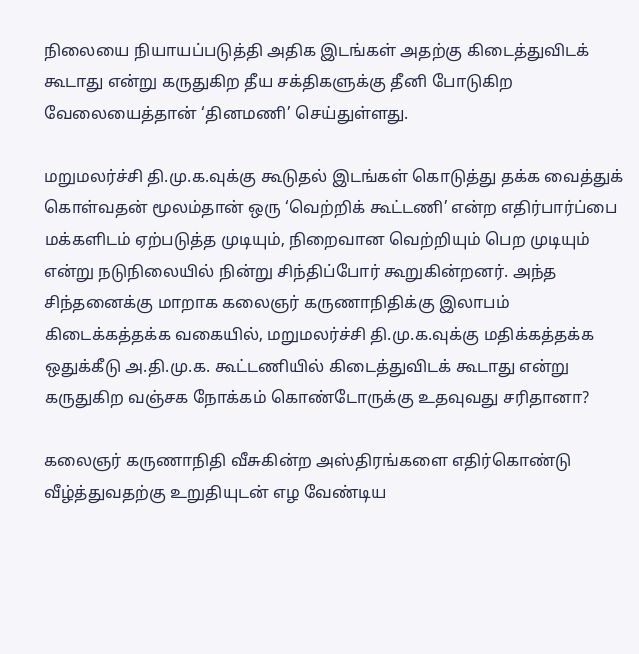நிலையை நியாயப்படுத்தி அதிக இடங்கள் அதற்கு கிடைத்துவிடக் கூடாது என்று கருதுகிற தீய சக்திகளுக்கு தீனி போடுகிற வேலையைத்தான் ‘தினமணி’ செய்துள்ளது.

மறுமலர்ச்சி தி.மு.க.வுக்கு கூடுதல் இடங்கள் கொடுத்து தக்க வைத்துக் கொள்வதன் மூலம்தான் ஒரு ‘வெற்றிக் கூட்டணி’ என்ற எதிர்பார்ப்பை மக்களிடம் ஏற்படுத்த முடியும், நிறைவான வெற்றியும் பெற முடியும் என்று நடுநிலையில் நின்று சிந்திப்போர் கூறுகின்றனர். அந்த சிந்தனைக்கு மாறாக கலைஞர் கருணாநிதிக்கு இலாபம் கிடைக்கத்தக்க வகையில், மறுமலர்ச்சி தி.மு.க.வுக்கு மதிக்கத்தக்க ஒதுக்கீடு அ.தி.மு.க. கூட்டணியில் கிடைத்துவிடக் கூடாது என்று கருதுகிற வஞ்சக நோக்கம் கொண்டோருக்கு உதவுவது சரிதானா?

கலைஞர் கருணாநிதி வீசுகின்ற அஸ்திரங்களை எதிர்கொண்டு வீழ்த்துவதற்கு உறுதியுடன் எழ வேண்டிய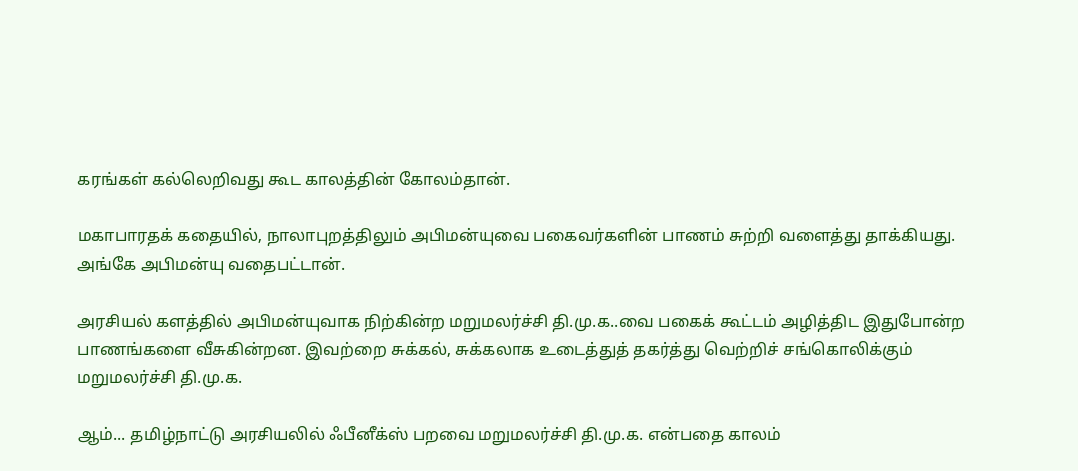கரங்கள் கல்லெறிவது கூட காலத்தின் கோலம்தான்.

மகாபாரதக் கதையில், நாலாபுறத்திலும் அபிமன்யுவை பகைவர்களின் பாணம் சுற்றி வளைத்து தாக்கியது. அங்கே அபிமன்யு வதைபட்டான்.

அரசியல் களத்தில் அபிமன்யுவாக நிற்கின்ற மறுமலர்ச்சி தி.மு.க..வை பகைக் கூட்டம் அழித்திட இதுபோன்ற பாணங்களை வீசுகின்றன. இவற்றை சுக்கல், சுக்கலாக உடைத்துத் தகர்த்து வெற்றிச் சங்கொலிக்கும் மறுமலர்ச்சி தி.மு.க.

ஆம்... தமிழ்நாட்டு அரசியலில் ஃபீனீக்ஸ் பறவை மறுமலர்ச்சி தி.மு.க. என்பதை காலம்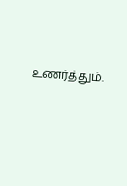உணர்த்தும்.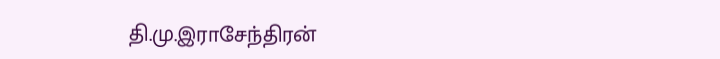தி.மு.இராசேந்திரன்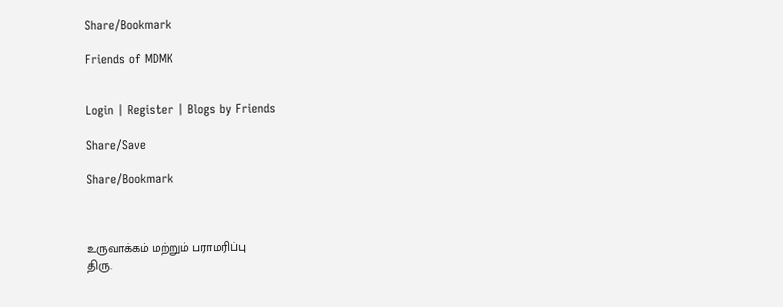Share/Bookmark

Friends of MDMK


Login | Register | Blogs by Friends

Share/Save

Share/Bookmark



உருவாக்கம் மற்றும் பராமரிப்பு
திரு.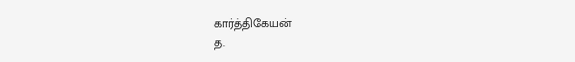கார்த்திகேயன்
த.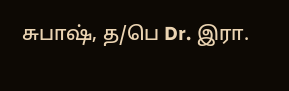சுபாஷ், த/பெ Dr. இரா.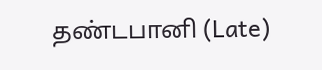தண்டபானி (Late)